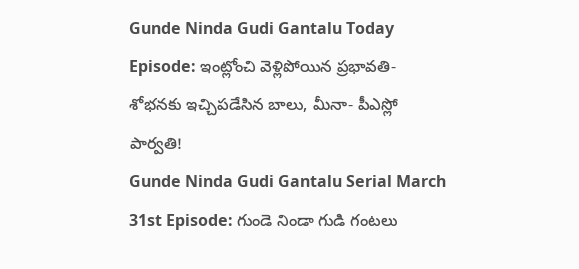Gunde Ninda Gudi Gantalu Today Episode: ఇంట్లోంచి వెళ్లిపోయిన ప్రభావతి- శోభనకు ఇచ్చిపడేసిన బాలు, మీనా- పీఎస్లో పార్వతి!
Gunde Ninda Gudi Gantalu Serial March 31st Episode: గుండె నిండా గుడి గంటలు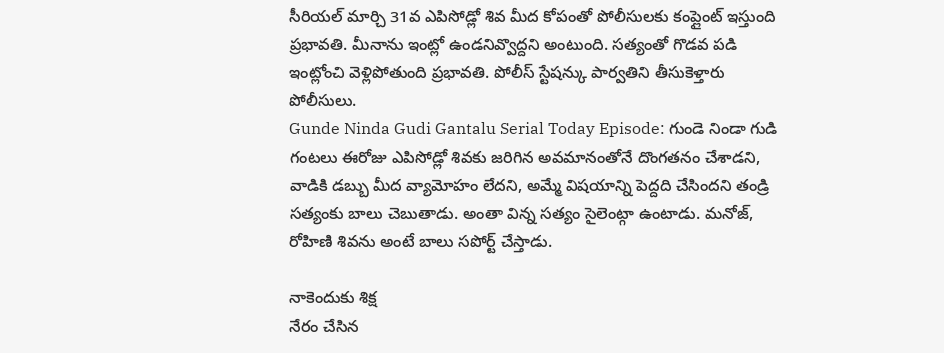సీరియల్ మార్చి 31వ ఎపిసోడ్లో శివ మీద కోపంతో పోలీసులకు కంప్లైంట్ ఇస్తుంది ప్రభావతి. మీనాను ఇంట్లో ఉండనివ్వొద్దని అంటుంది. సత్యంతో గొడవ పడి ఇంట్లోంచి వెళ్లిపోతుంది ప్రభావతి. పోలీస్ స్టేషన్కు పార్వతిని తీసుకెళ్తారు పోలీసులు.
Gunde Ninda Gudi Gantalu Serial Today Episode: గుండె నిండా గుడి గంటలు ఈరోజు ఎపిసోడ్లో శివకు జరిగిన అవమానంతోనే దొంగతనం చేశాడని, వాడికి డబ్బు మీద వ్యామోహం లేదని, అమ్మే విషయాన్ని పెద్దది చేసిందని తండ్రి సత్యంకు బాలు చెబుతాడు. అంతా విన్న సత్యం సైలెంట్గా ఉంటాడు. మనోజ్, రోహిణి శివను అంటే బాలు సపోర్ట్ చేస్తాడు.

నాకెందుకు శిక్ష
నేరం చేసిన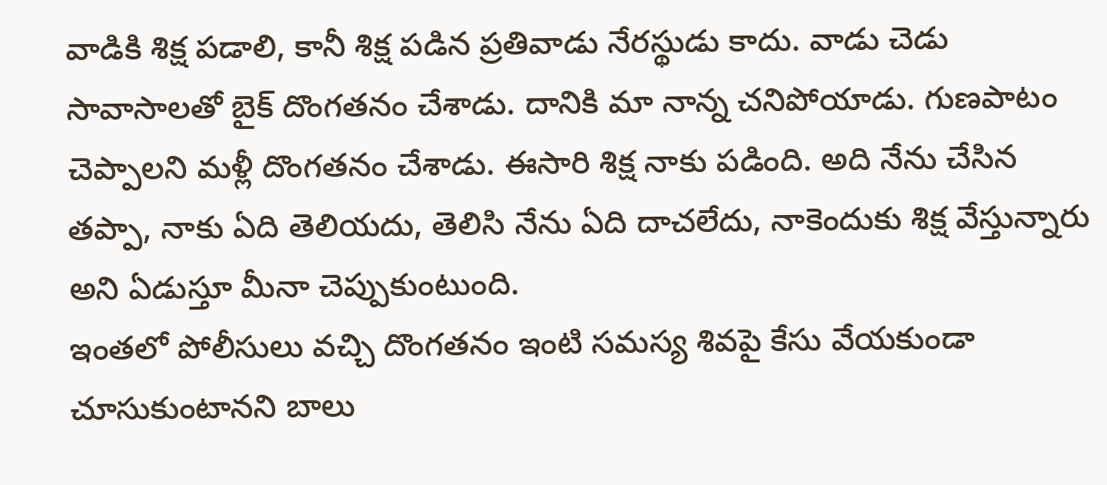వాడికి శిక్ష పడాలి, కానీ శిక్ష పడిన ప్రతివాడు నేరస్థుడు కాదు. వాడు చెడు సావాసాలతో బైక్ దొంగతనం చేశాడు. దానికి మా నాన్న చనిపోయాడు. గుణపాటం చెప్పాలని మళ్లీ దొంగతనం చేశాడు. ఈసారి శిక్ష నాకు పడింది. అది నేను చేసిన తప్పా, నాకు ఏది తెలియదు, తెలిసి నేను ఏది దాచలేదు, నాకెందుకు శిక్ష వేస్తున్నారు అని ఏడుస్తూ మీనా చెప్పుకుంటుంది.
ఇంతలో పోలీసులు వచ్చి దొంగతనం ఇంటి సమస్య శివపై కేసు వేయకుండా చూసుకుంటానని బాలు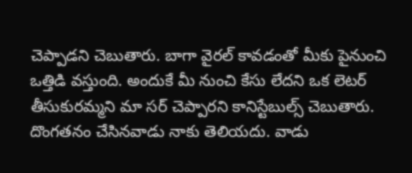చెప్పాడని చెబుతారు. బాగా వైరల్ కావడంతో మీకు పైనుంచి ఒత్తిడి వస్తుంది. అందుకే మీ నుంచి కేసు లేదని ఒక లెటర్ తీసుకురమ్మని మా సర్ చెప్పారని కానిస్టేబుల్స్ చెబుతారు. దొంగతనం చేసినవాడు నాకు తెలియదు. వాడు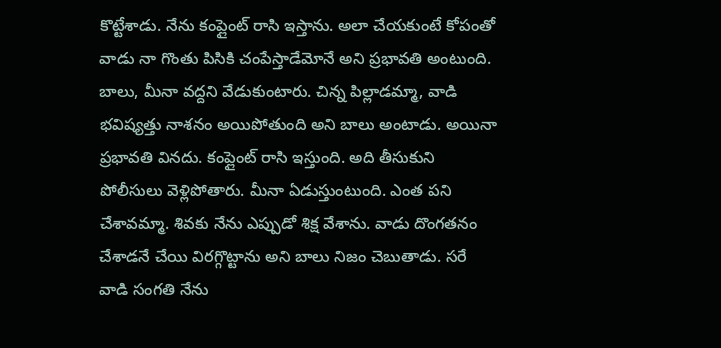కొట్టేశాడు. నేను కంప్లైంట్ రాసి ఇస్తాను. అలా చేయకుంటే కోపంతో వాడు నా గొంతు పిసికి చంపేస్తాడేమోనే అని ప్రభావతి అంటుంది.
బాలు, మీనా వద్దని వేడుకుంటారు. చిన్న పిల్లాడమ్మా, వాడి భవిష్యత్తు నాశనం అయిపోతుంది అని బాలు అంటాడు. అయినా ప్రభావతి వినదు. కంప్లైంట్ రాసి ఇస్తుంది. అది తీసుకుని పోలీసులు వెళ్లిపోతారు. మీనా ఏడుస్తుంటుంది. ఎంత పని చేశావమ్మా. శివకు నేను ఎప్పుడో శిక్ష వేశాను. వాడు దొంగతనం చేశాడనే చేయి విరగ్గొట్టాను అని బాలు నిజం చెబుతాడు. సరే వాడి సంగతి నేను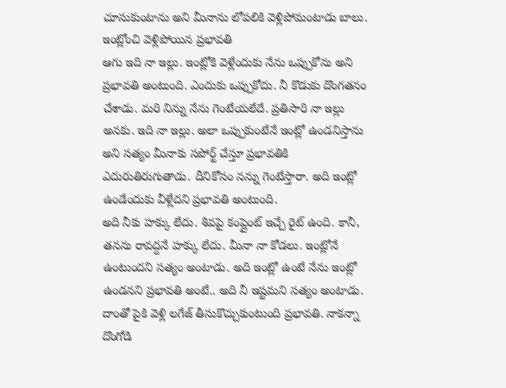చూసుకుంటాను అని మీనాను లోపలికి వెళ్లిపోమంటాడు బాలు.
ఇంట్లోంచి వెళ్లిపోయిన ప్రభావతి
ఆగు ఇది నా ఇల్లు. ఇంట్లోకి వెళ్లేందుకు నేను ఒప్పుకోను అని ప్రభావతి అంటుంది. ఎందుకు ఒప్పుకోదు. నీ కొడుకు దొంగతనం చేశాడు. మరి నిన్ను నేను గెంటేయలేదే. ప్రతిసారి నా ఇల్లు అనకు. ఇది నా ఇల్లు. అలా ఒప్పుకుంటేనే ఇంట్లో ఉండనిస్తాను అని సత్యం మీనాకు సపోర్ట్ చేస్తూ ప్రభావతికి ఎదురుతిరుగుతాడు. దీనికోసం నన్ను గెంటేస్తారా. అది ఇంట్లో ఉండేందుకు వీళ్లేదని ప్రభావతి అంటుంది.
అది నీకు హక్కు లేదు. శివపై కంప్లైంట్ ఇచ్చే రైట్ ఉంది. కానీ, తనను రావద్దనే హక్కు లేదు. మీనా నా కోడలు. ఇంట్లోనే ఉంటుందని సత్యం అంటాడు. అది ఇంట్లో ఉంటే నేను ఇంట్లో ఉండనని ప్రభావతి అంటే.. అది నీ ఇష్టమని సత్యం అంటాడు. దాంతో పైకి వెళ్లి లగేజ్ తీసుకొచ్చుకుంటుంది ప్రభావతి. నాకన్నా దొంగోడి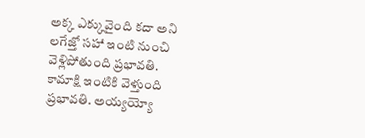అక్క ఎక్కువైంది కదా అని లగేజ్తో సహా ఇంటి నుంచి వెళ్లిపోతుంది ప్రభావతి.
కామాక్షి ఇంటికి వెళ్తుంది ప్రభావతి. అయ్యయ్యో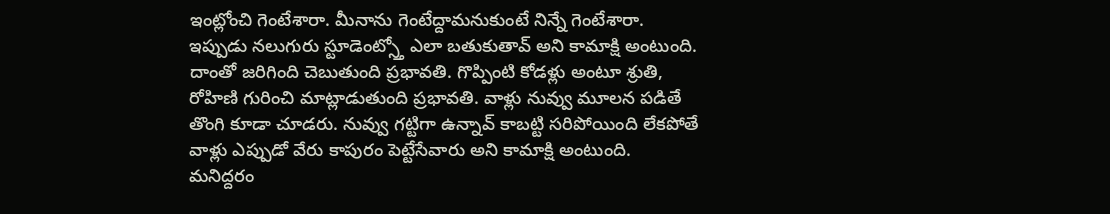ఇంట్లోంచి గెంటేశారా. మీనాను గెంటేద్దామనుకుంటే నిన్నే గెంటేశారా. ఇప్పుడు నలుగురు స్టూడెంట్స్తో ఎలా బతుకుతావ్ అని కామాక్షి అంటుంది. దాంతో జరిగింది చెబుతుంది ప్రభావతి. గొప్పింటి కోడళ్లు అంటూ శ్రుతి, రోహిణి గురించి మాట్లాడుతుంది ప్రభావతి. వాళ్లు నువ్వు మూలన పడితే తొంగి కూడా చూడరు. నువ్వు గట్టిగా ఉన్నావ్ కాబట్టి సరిపోయింది లేకపోతే వాళ్లు ఎప్పుడో వేరు కాపురం పెట్టేసేవారు అని కామాక్షి అంటుంది.
మనిద్దరం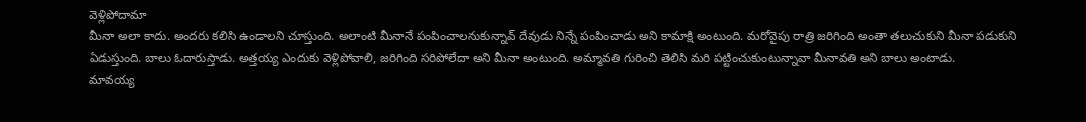వెళ్లిపోదామా
మీనా అలా కాదు. అందరు కలిసి ఉండాలని చూస్తుంది. అలాంటి మీనానే పంపించాలనుకున్నావ్ దేవుడు నిన్నే పంపించాడు అని కామాక్షి అంటుంది. మరోవైపు రాత్రి జరిగింది అంతా తలుచుకుని మీనా పడుకుని ఏడుస్తుంది. బాలు ఓదారుస్తాడు. అత్తయ్య ఎందుకు వెళ్లిపోవాలి, జరిగింది సరిపోలేదా అని మీనా అంటుంది. అమ్మావతి గురించి తెలిసి మరి పట్టించుకుంటున్నావా మీనావతి అని బాలు అంటాడు.
మావయ్య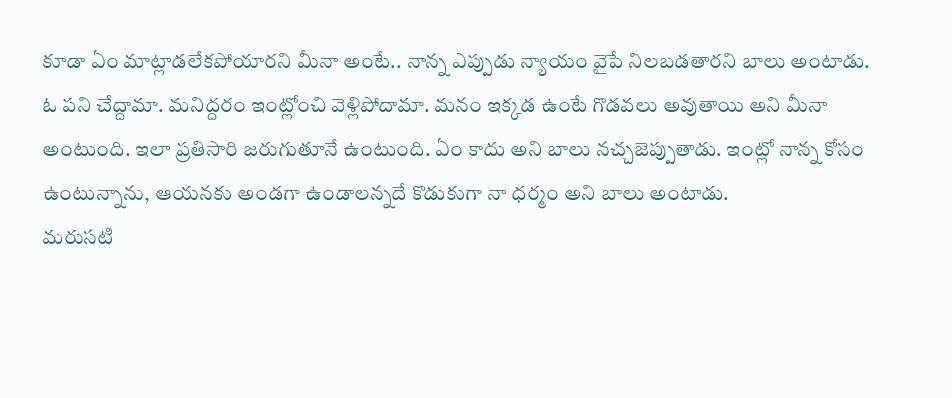కూడా ఏం మాట్లాడలేకపోయారని మీనా అంటే.. నాన్న ఎప్పుడు న్యాయం వైపే నిలబడతారని బాలు అంటాడు. ఓ పని చేద్దామా. మనిద్దరం ఇంట్లోంచి వెళ్లిపోదామా. మనం ఇక్కడ ఉంటే గొడవలు అవుతాయి అని మీనా అంటుంది. ఇలా ప్రతిసారి జరుగుతూనే ఉంటుంది. ఏం కాదు అని బాలు నచ్చజెప్పుతాడు. ఇంట్లో నాన్న కోసం ఉంటున్నాను, ఆయనకు అండగా ఉండాలన్నదే కొడుకుగా నా ధర్మం అని బాలు అంటాడు.
మరుసటి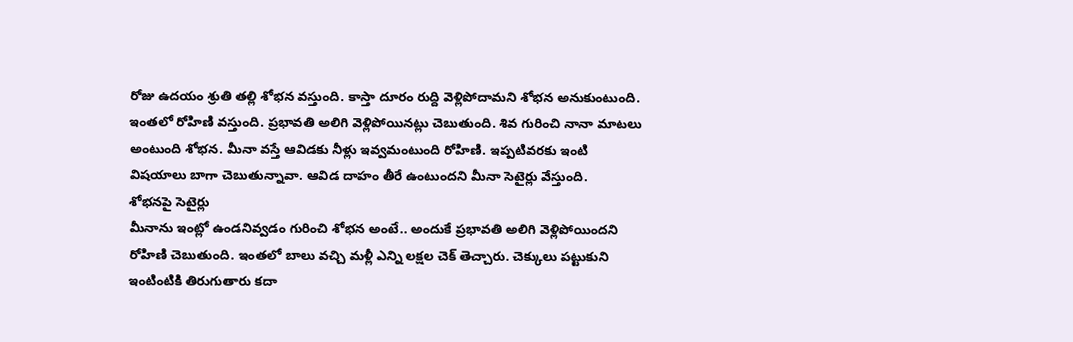రోజు ఉదయం శ్రుతి తల్లి శోభన వస్తుంది. కాస్తా దూరం రుద్ది వెళ్లిపోదామని శోభన అనుకుంటుంది. ఇంతలో రోహిణి వస్తుంది. ప్రభావతి అలిగి వెళ్లిపోయినట్లు చెబుతుంది. శివ గురించి నానా మాటలు అంటుంది శోభన. మీనా వస్తే ఆవిడకు నీళ్లు ఇవ్వమంటుంది రోహిణి. ఇప్పటివరకు ఇంటి విషయాలు బాగా చెబుతున్నావా. ఆవిడ దాహం తీరే ఉంటుందని మీనా సెటైర్లు వేస్తుంది.
శోభనపై సెటైర్లు
మీనాను ఇంట్లో ఉండనివ్వడం గురించి శోభన అంటే.. అందుకే ప్రభావతి అలిగి వెళ్లిపోయిందని రోహిణి చెబుతుంది. ఇంతలో బాలు వచ్చి మళ్లీ ఎన్ని లక్షల చెక్ తెచ్చారు. చెక్కులు పట్టుకుని ఇంటింటికి తిరుగుతారు కదా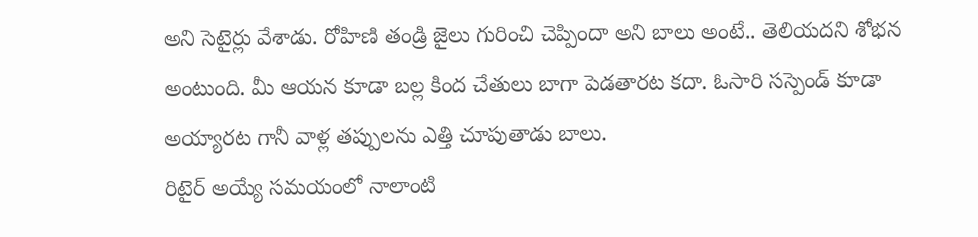అని సెటైర్లు వేశాడు. రోహిణి తండ్రి జైలు గురించి చెప్పిందా అని బాలు అంటే.. తెలియదని శోభన అంటుంది. మీ ఆయన కూడా బల్ల కింద చేతులు బాగా పెడతారట కదా. ఓసారి సస్పెండ్ కూడా అయ్యారట గానీ వాళ్ల తప్పులను ఎత్తి చూపుతాడు బాలు.
రిటైర్ అయ్యే సమయంలో నాలాంటి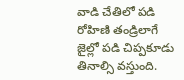వాడి చేతిలో పడి రోహిణి తండ్రిలాగే జైల్లో పడి చిప్పకూడు తినాల్సి వస్తుంది.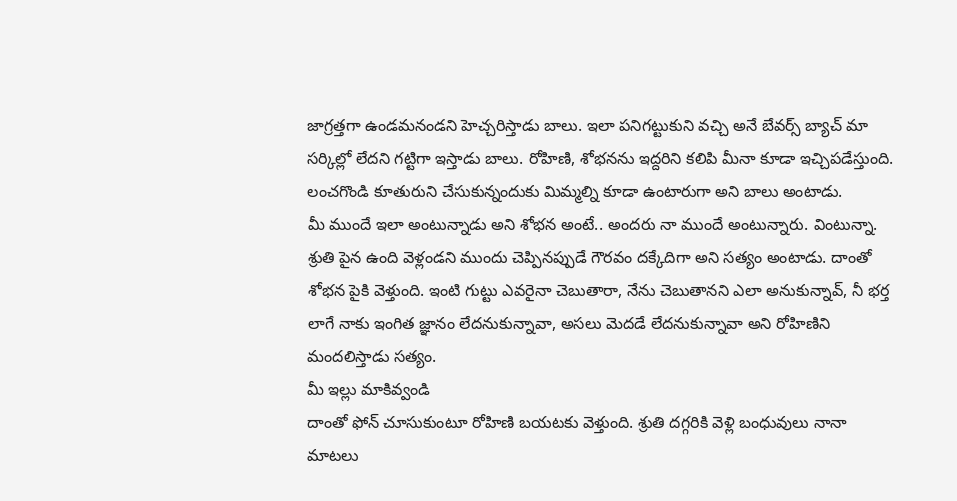జాగ్రత్తగా ఉండమనండని హెచ్చరిస్తాడు బాలు. ఇలా పనిగట్టుకుని వచ్చి అనే బేవర్స్ బ్యాచ్ మా సర్కిల్లో లేదని గట్టిగా ఇస్తాడు బాలు. రోహిణి, శోభనను ఇద్దరిని కలిపి మీనా కూడా ఇచ్చిపడేస్తుంది. లంచగొండి కూతురుని చేసుకున్నందుకు మిమ్మల్ని కూడా ఉంటారుగా అని బాలు అంటాడు.
మీ ముందే ఇలా అంటున్నాడు అని శోభన అంటే.. అందరు నా ముందే అంటున్నారు. వింటున్నా. శ్రుతి పైన ఉంది వెళ్లండని ముందు చెప్పినప్పుడే గౌరవం దక్కేదిగా అని సత్యం అంటాడు. దాంతో శోభన పైకి వెళ్తుంది. ఇంటి గుట్టు ఎవరైనా చెబుతారా, నేను చెబుతానని ఎలా అనుకున్నావ్, నీ భర్త లాగే నాకు ఇంగిత జ్ఞానం లేదనుకున్నావా, అసలు మెదడే లేదనుకున్నావా అని రోహిణిని మందలిస్తాడు సత్యం.
మీ ఇల్లు మాకివ్వండి
దాంతో ఫోన్ చూసుకుంటూ రోహిణి బయటకు వెళ్తుంది. శ్రుతి దగ్గరికి వెళ్లి బంధువులు నానా మాటలు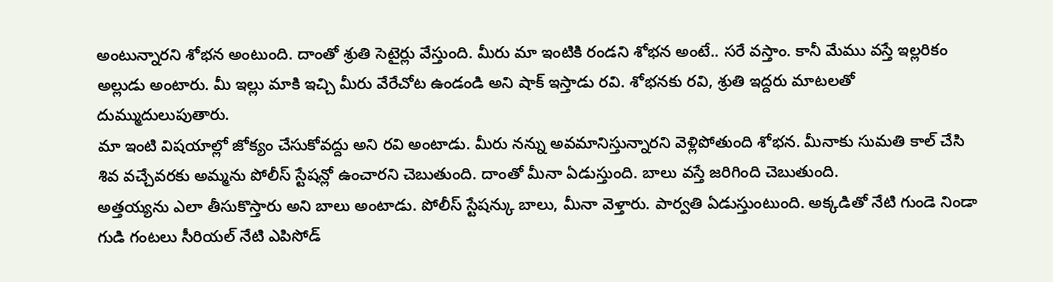అంటున్నారని శోభన అంటుంది. దాంతో శ్రుతి సెటైర్లు వేస్తుంది. మీరు మా ఇంటికి రండని శోభన అంటే.. సరే వస్తాం. కానీ మేము వస్తే ఇల్లరికం అల్లుడు అంటారు. మీ ఇల్లు మాకి ఇచ్చి మీరు వేరేచోట ఉండండి అని షాక్ ఇస్తాడు రవి. శోభనకు రవి, శ్రుతి ఇద్దరు మాటలతో దుమ్ముదులుపుతారు.
మా ఇంటి విషయాల్లో జోక్యం చేసుకోవద్దు అని రవి అంటాడు. మీరు నన్ను అవమానిస్తున్నారని వెళ్లిపోతుంది శోభన. మీనాకు సుమతి కాల్ చేసి శివ వచ్చేవరకు అమ్మను పోలీస్ స్టేషన్లో ఉంచారని చెబుతుంది. దాంతో మీనా ఏడుస్తుంది. బాలు వస్తే జరిగింది చెబుతుంది.
అత్తయ్యను ఎలా తీసుకొస్తారు అని బాలు అంటాడు. పోలీస్ స్టేషన్కు బాలు, మీనా వెళ్తారు. పార్వతి ఏడుస్తుంటుంది. అక్కడితో నేటి గుండె నిండా గుడి గంటలు సీరియల్ నేటి ఎపిసోడ్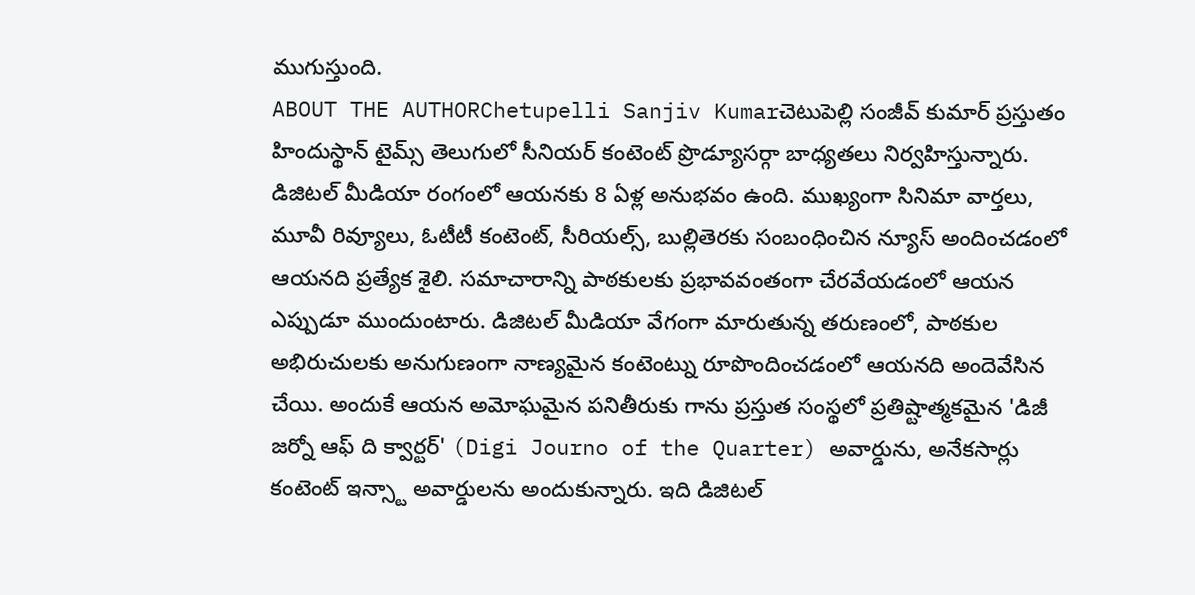ముగుస్తుంది.
ABOUT THE AUTHORChetupelli Sanjiv Kumarచెటుపెల్లి సంజీవ్ కుమార్ ప్రస్తుతం హిందుస్థాన్ టైమ్స్ తెలుగులో సీనియర్ కంటెంట్ ప్రొడ్యూసర్గా బాధ్యతలు నిర్వహిస్తున్నారు. డిజిటల్ మీడియా రంగంలో ఆయనకు 8 ఏళ్ల అనుభవం ఉంది. ముఖ్యంగా సినిమా వార్తలు, మూవీ రివ్యూలు, ఓటీటీ కంటెంట్, సీరియల్స్, బుల్లితెరకు సంబంధించిన న్యూస్ అందించడంలో ఆయనది ప్రత్యేక శైలి. సమాచారాన్ని పాఠకులకు ప్రభావవంతంగా చేరవేయడంలో ఆయన ఎప్పుడూ ముందుంటారు. డిజిటల్ మీడియా వేగంగా మారుతున్న తరుణంలో, పాఠకుల అభిరుచులకు అనుగుణంగా నాణ్యమైన కంటెంట్ను రూపొందించడంలో ఆయనది అందెవేసిన చేయి. అందుకే ఆయన అమోఘమైన పనితీరుకు గాను ప్రస్తుత సంస్థలో ప్రతిష్టాత్మకమైన 'డిజీ జర్నో ఆఫ్ ది క్వార్టర్' (Digi Journo of the Quarter) అవార్డును, అనేకసార్లు కంటెంట్ ఇన్స్టా అవార్డులను అందుకున్నారు. ఇది డిజిటల్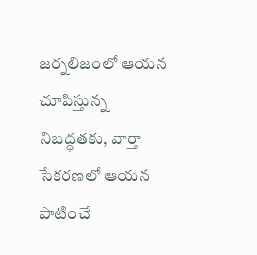జర్నలిజంలో ఆయన చూపిస్తున్న నిబద్ధతకు, వార్తా సేకరణలో ఆయన పాటించే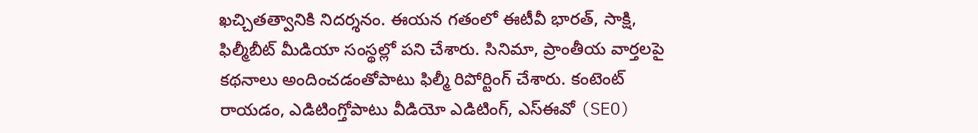ఖచ్చితత్వానికి నిదర్శనం. ఈయన గతంలో ఈటీవీ భారత్, సాక్షి, ఫిల్మీబీట్ మీడియా సంస్థల్లో పని చేశారు. సినిమా, ప్రాంతీయ వార్తలపై కథనాలు అందించడంతోపాటు ఫిల్మీ రిపోర్టింగ్ చేశారు. కంటెంట్ రాయడం, ఎడిటింగ్తోపాటు వీడియో ఎడిటింగ్, ఎస్ఈవో (SEO)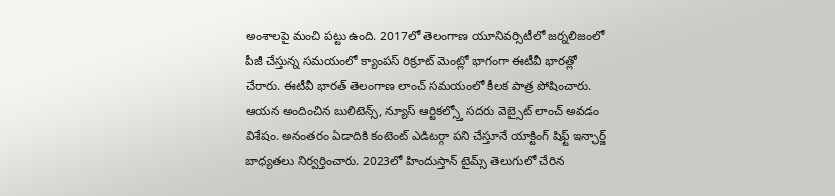అంశాలపై మంచి పట్టు ఉంది. 2017లో తెలంగాణ యూనివర్సిటీలో జర్నలిజంలో పీజీ చేస్తున్న సమయంలో క్యాంపస్ రిక్రూట్ మెంట్లో భాగంగా ఈటీవీ భారత్లో చేరారు. ఈటీవీ భారత్ తెలంగాణ లాంచ్ సమయంలో కీలక పాత్ర పోషించారు. ఆయన అందించిన బులిటెన్స్, న్యూస్ ఆర్టికల్స్తో సదరు వెబ్సైట్ లాంచ్ అవడం విశేషం. అనంతరం ఏడాదికి కంటెంట్ ఎడిటర్గా పని చేస్తూనే యాక్టింగ్ షిఫ్ట్ ఇన్ఛార్జ్ బాధ్యతలు నిర్వర్తించారు. 2023లో హిందుస్తాన్ టైమ్స్ తెలుగులో చేరిన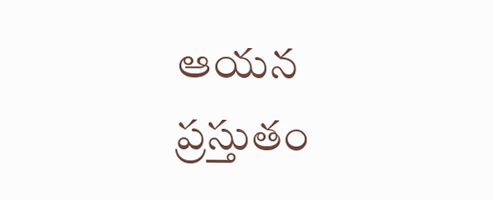ఆయన ప్రస్తుతం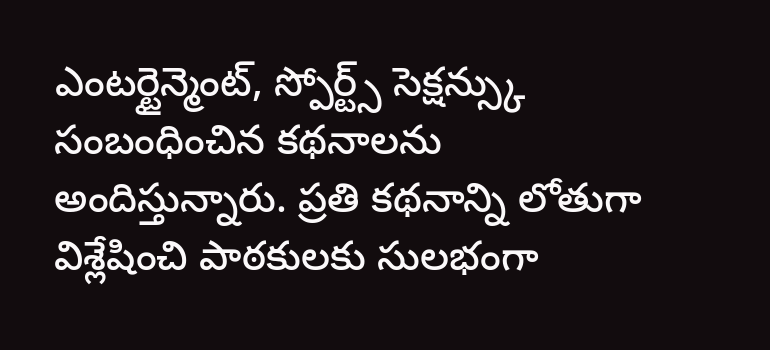ఎంటర్టైన్మెంట్, స్పోర్ట్స్ సెక్షన్స్కు సంబంధించిన కథనాలను అందిస్తున్నారు. ప్రతి కథనాన్ని లోతుగా విశ్లేషించి పాఠకులకు సులభంగా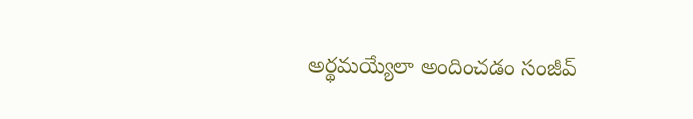అర్థమయ్యేలా అందించడం సంజీవ్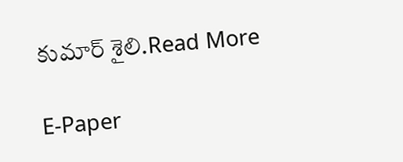కుమార్ శైలి.Read More

E-Paper